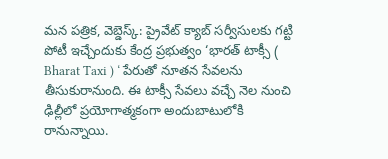మన పత్రిక, వెబ్డెస్క్: ప్రైవేట్ క్యాబ్ సర్వీసులకు గట్టి పోటీ ఇచ్చేందుకు కేంద్ర ప్రభుత్వం ‘భారత్ టాక్సీ ( Bharat Taxi ) ‘ పేరుతో నూతన సేవలను తీసుకురానుంది. ఈ టాక్సీ సేవలు వచ్చే నెల నుంచి ఢిల్లీలో ప్రయోగాత్మకంగా అందుబాటులోకి రానున్నాయి.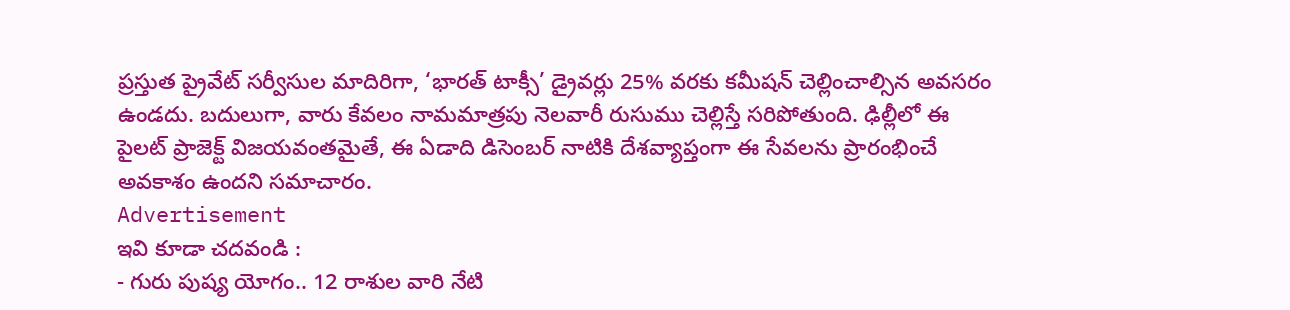ప్రస్తుత ప్రైవేట్ సర్వీసుల మాదిరిగా, ‘భారత్ టాక్సీ’ డ్రైవర్లు 25% వరకు కమీషన్ చెల్లించాల్సిన అవసరం ఉండదు. బదులుగా, వారు కేవలం నామమాత్రపు నెలవారీ రుసుము చెల్లిస్తే సరిపోతుంది. ఢిల్లీలో ఈ పైలట్ ప్రాజెక్ట్ విజయవంతమైతే, ఈ ఏడాది డిసెంబర్ నాటికి దేశవ్యాప్తంగా ఈ సేవలను ప్రారంభించే అవకాశం ఉందని సమాచారం.
Advertisement
ఇవి కూడా చదవండి :
- గురు పుష్య యోగం.. 12 రాశుల వారి నేటి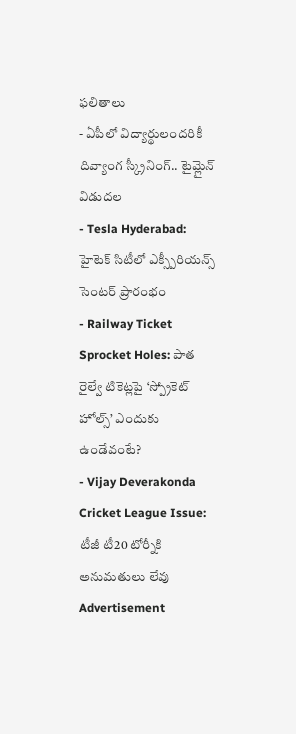ఫలితాలు
- ఏపీలో విద్యార్థులందరికీ దివ్యాంగ స్క్రీనింగ్.. టైమ్లైన్ విడుదల
- Tesla Hyderabad: హైటెక్ సిటీలో ఎక్స్పీరియన్స్ సెంటర్ ప్రారంభం
- Railway Ticket Sprocket Holes: పాత రైల్వే టికెట్లపై ‘స్ప్రోకెట్ హోల్స్’ ఎందుకు ఉండేవంటే?
- Vijay Deverakonda Cricket League Issue: టీజీ టీ20 టోర్నీకి అనుమతులు లేవు
Advertisement